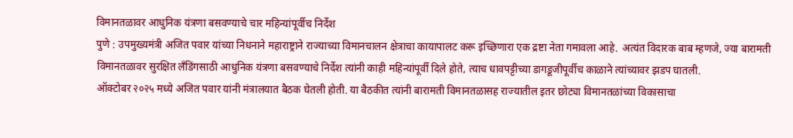विमानतळावर आधुनिक यंत्रणा बसवण्याचे चार महिन्यांपूर्वीच निर्देश
पुणे : उपमुख्यमंत्री अजित पवार यांच्या निधनाने महाराष्ट्राने राज्याच्या विमानचालन क्षेत्राचा कायापालट करू इच्छिणारा एक द्रष्टा नेता गमावला आहे. अत्यंत विदारक बाब म्हणजे, ज्या बारामती विमानतळावर सुरक्षित लँडिंगसाठी आधुनिक यंत्रणा बसवण्याचे निर्देश त्यांनी काही महिन्यांपूर्वी दिले होते, त्याच धावपट्टीच्या डागडूजीपूर्वीच काळाने त्यांच्यावर झडप घातली.
ऑक्टोबर २०२५ मध्ये अजित पवार यांनी मंत्रालयात बैठक घेतली होती. या बैठकीत त्यांनी बारामती विमानतळासह राज्यातील इतर छोट्या विमानतळांच्या विकासाचा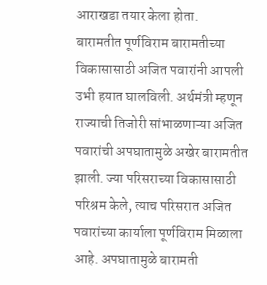आराखडा तयार केला होता.
बारामतीत पूर्णविराम बारामतीच्या विकासासाठी अजित पवारांनी आपली उभी हयात घालविली. अर्थमंत्री म्हणून राज्याची तिजोरी सांभाळणाऱ्या अजित पवारांची अपघातामुळे अखेर बारामतीत झाली. ज्या परिसराच्या विकासासाठी परिश्रम केले, त्याच परिसरात अजित पवारांच्या कार्याला पूर्णविराम मिळाला आहे. अपघातामुळे बारामती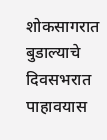शोकसागरात बुडाल्याचे दिवसभरात पाहावयास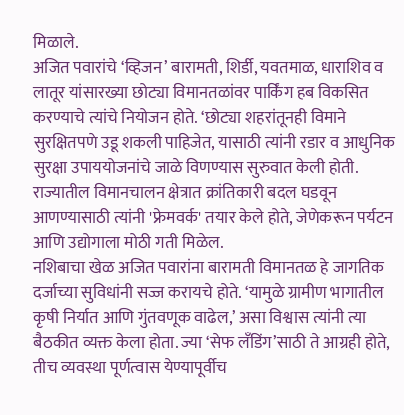मिळाले.
अजित पवारांचे ‘व्हिजन’ बारामती, शिर्डी, यवतमाळ, धाराशिव व लातूर यांसारख्या छोट्या विमानतळांवर पार्किंग हब विकसित करण्याचे त्यांचे नियोजन होते. ‘छोट्या शहरांतूनही विमाने सुरक्षितपणे उडू शकली पाहिजेत, यासाठी त्यांनी रडार व आधुनिक सुरक्षा उपाययोजनांचे जाळे विणण्यास सुरुवात केली होती. राज्यातील विमानचालन क्षेत्रात क्रांतिकारी बदल घडवून आणण्यासाठी त्यांनी 'फ्रेमवर्क' तयार केले होते, जेणेकरून पर्यटन आणि उद्योगाला मोठी गती मिळेल.
नशिबाचा खेळ अजित पवारांना बारामती विमानतळ हे जागतिक दर्जाच्या सुविधांनी सज्ज करायचे होते. ‘यामुळे ग्रामीण भागातील कृषी निर्यात आणि गुंतवणूक वाढेल,’ असा विश्वास त्यांनी त्या बैठकीत व्यक्त केला होता. ज्या ‘सेफ लँडिंग’साठी ते आग्रही होते, तीच व्यवस्था पूर्णत्वास येण्यापूर्वीच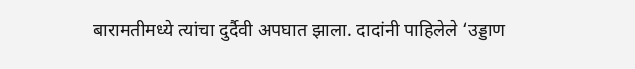बारामतीमध्ये त्यांचा दुर्दैवी अपघात झाला. दादांनी पाहिलेले ‘उड्डाण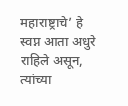महाराष्ट्राचे’ हे स्वप्न आता अधुरे राहिले असून, त्यांच्या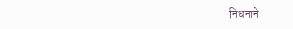निधनाने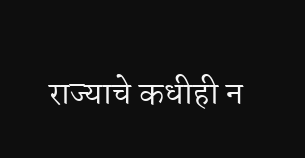राज्याचे कधीही न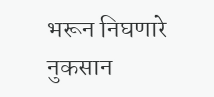भरून निघणारे नुकसान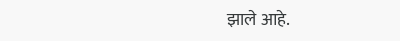झाले आहे.